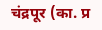चंद्रपूर (का. प्र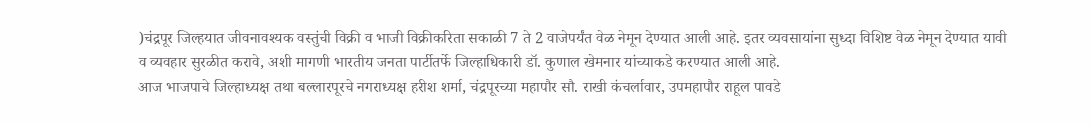)चंद्रपूर जिल्हयात जीवनावश्यक वस्तुंची विक्री व भाजी विक्रीकरिता सकाळी 7 ते 2 वाजेपर्यंत वेळ नेमून देण्यात आली आहे. इतर व्यवसायांना सुध्दा विशिष्ट वेळ नेमून देण्यात यावी व व्यवहार सुरळीत करावे, अशी मागणी भारतीय जनता पार्टीतर्फे जिल्हाधिकारी डॉ. कुणाल खेमनार यांच्याकडे करण्यात आली आहे.
आज भाजपाचे जिल्हाध्यक्ष तथा बल्लारपूरचे नगराध्यक्ष हरीश शर्मा, चंद्रपूरच्या महापौर सौ. राखी कंचर्लावार, उपमहापौर राहूल पावडे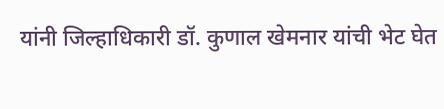यांनी जिल्हाधिकारी डॉ. कुणाल खेमनार यांची भेट घेत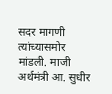सदर मागणी त्यांच्यासमोर मांडली. माजी अर्थमंत्री आ. सुधीर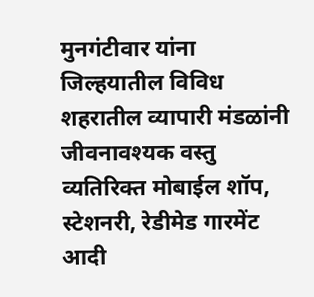मुनगंटीवार यांना जिल्हयातील विविध शहरातील व्यापारी मंडळांनी जीवनावश्यक वस्तु व्यतिरिक्त मोबाईल शॉप, स्टेशनरी, रेडीमेड गारमेंट आदी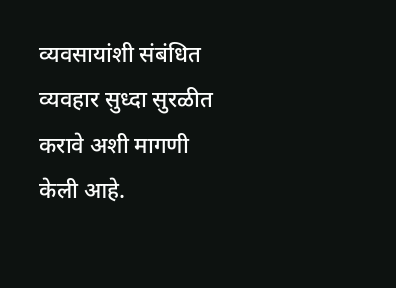व्यवसायांशी संबंधित व्यवहार सुध्दा सुरळीत करावे अशी मागणी केली आहे.